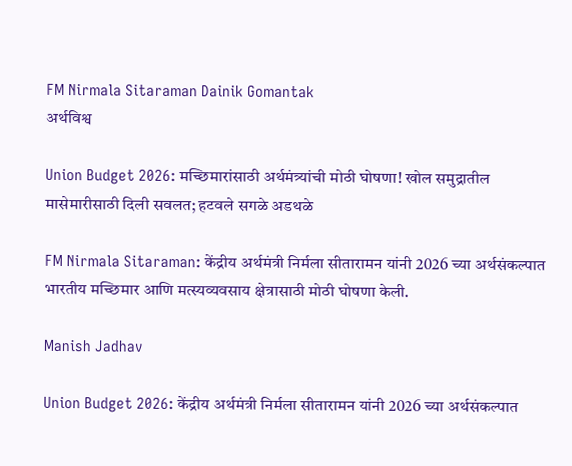FM Nirmala Sitaraman Dainik Gomantak
अर्थविश्व

Union Budget 2026: मच्छिमारांसाठी अर्थमंत्र्यांची मोठी घोषणा! खोल समुद्रातील मासेमारीसाठी दिली सवलत; हटवले सगळे अडथळे

FM Nirmala Sitaraman: केंद्रीय अर्थमंत्री निर्मला सीतारामन यांनी 2026 च्या अर्थसंकल्पात भारतीय मच्छिमार आणि मत्स्यव्यवसाय क्षेत्रासाठी मोठी घोषणा केली.

Manish Jadhav

Union Budget 2026: केंद्रीय अर्थमंत्री निर्मला सीतारामन यांनी 2026 च्या अर्थसंकल्पात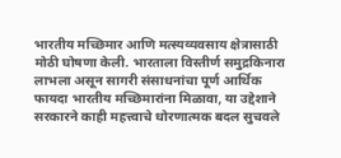भारतीय मच्छिमार आणि मत्स्यव्यवसाय क्षेत्रासाठी मोठी घोषणा केली. भारताला विस्तीर्ण समुद्रकिनारा लाभला असून सागरी संसाधनांचा पूर्ण आर्थिक फायदा भारतीय मच्छिमारांना मिळावा, या उद्देशाने सरकारने काही महत्त्वाचे धोरणात्मक बदल सुचवले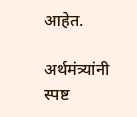आहेत.

अर्थमंत्र्यांनी स्पष्ट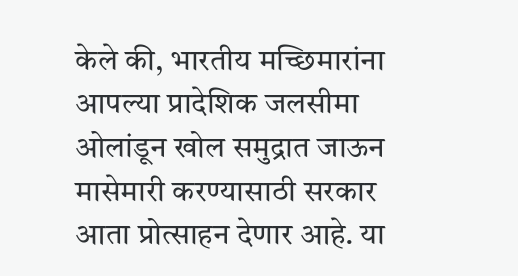केले की, भारतीय मच्छिमारांना आपल्या प्रादेशिक जलसीमा ओलांडून खोल समुद्रात जाऊन मासेमारी करण्यासाठी सरकार आता प्रोत्साहन देणार आहे. या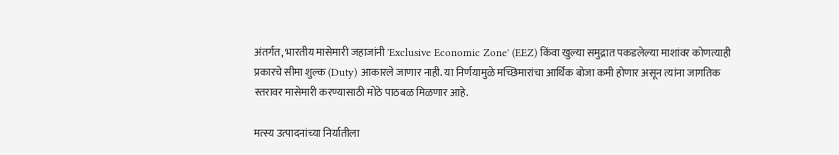अंतर्गत, भारतीय मासेमारी जहाजांनी 'Exclusive Economic Zone' (EEZ) किंवा खुल्या समुद्रात पकडलेल्या माशांवर कोणत्याही प्रकारचे सीमा शुल्क (Duty) आकारले जाणार नाही. या निर्णयामुळे मच्छिमारांचा आर्थिक बोजा कमी होणार असून त्यांना जागतिक स्तरावर मासेमारी करण्यासाठी मोठे पाठबळ मिळणार आहे.

मत्स्य उत्पादनांच्या निर्यातीला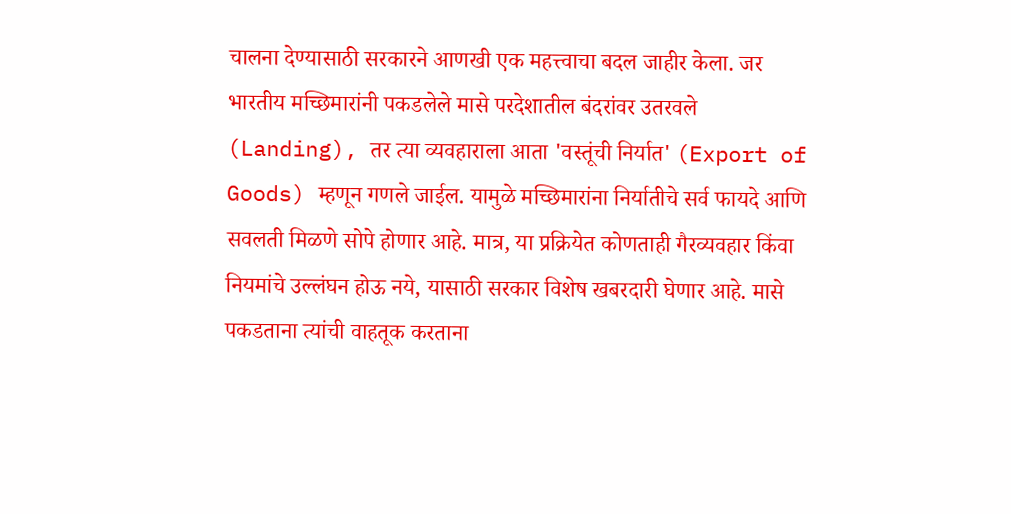चालना देण्यासाठी सरकारने आणखी एक महत्त्वाचा बदल जाहीर केला. जर भारतीय मच्छिमारांनी पकडलेले मासे परदेशातील बंदरांवर उतरवले (Landing), तर त्या व्यवहाराला आता 'वस्तूंची निर्यात' (Export of Goods) म्हणून गणले जाईल. यामुळे मच्छिमारांना निर्यातीचे सर्व फायदे आणि सवलती मिळणे सोपे होणार आहे. मात्र, या प्रक्रियेत कोणताही गैरव्यवहार किंवा नियमांचे उल्लंघन होऊ नये, यासाठी सरकार विशेष खबरदारी घेणार आहे. मासे पकडताना त्यांची वाहतूक करताना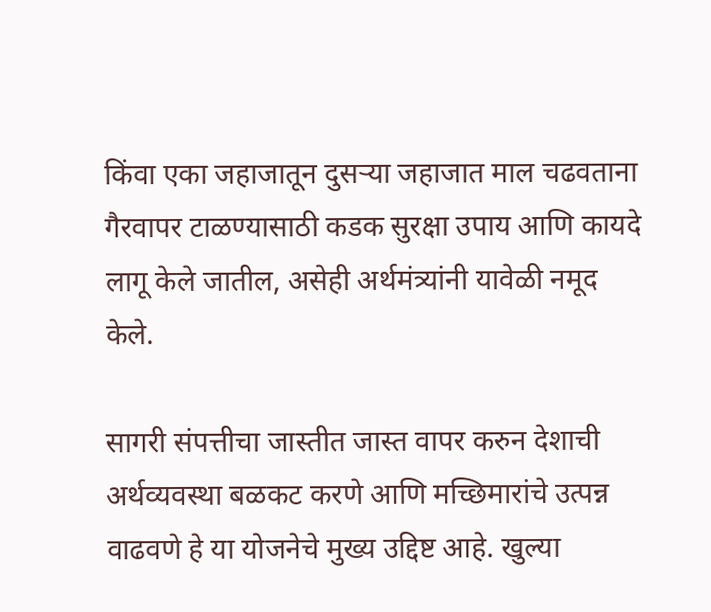किंवा एका जहाजातून दुसऱ्या जहाजात माल चढवताना गैरवापर टाळण्यासाठी कडक सुरक्षा उपाय आणि कायदे लागू केले जातील, असेही अर्थमंत्र्यांनी यावेळी नमूद केले.

सागरी संपत्तीचा जास्तीत जास्त वापर करुन देशाची अर्थव्यवस्था बळकट करणे आणि मच्छिमारांचे उत्पन्न वाढवणे हे या योजनेचे मुख्य उद्दिष्ट आहे. खुल्या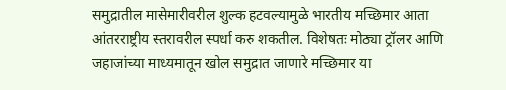समुद्रातील मासेमारीवरील शुल्क हटवल्यामुळे भारतीय मच्छिमार आता आंतरराष्ट्रीय स्तरावरील स्पर्धा करु शकतील. विशेषतः मोठ्या ट्रॉलर आणि जहाजांच्या माध्यमातून खोल समुद्रात जाणारे मच्छिमार या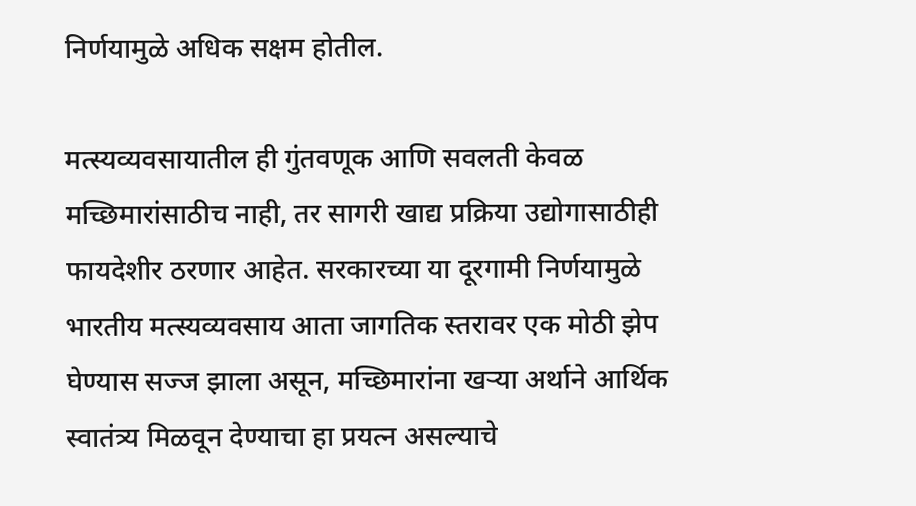निर्णयामुळे अधिक सक्षम होतील.

मत्स्यव्यवसायातील ही गुंतवणूक आणि सवलती केवळ मच्छिमारांसाठीच नाही, तर सागरी खाद्य प्रक्रिया उद्योगासाठीही फायदेशीर ठरणार आहेत. सरकारच्या या दूरगामी निर्णयामुळे भारतीय मत्स्यव्यवसाय आता जागतिक स्तरावर एक मोठी झेप घेण्यास सज्ज झाला असून, मच्छिमारांना खऱ्या अर्थाने आर्थिक स्वातंत्र्य मिळवून देण्याचा हा प्रयत्न असल्याचे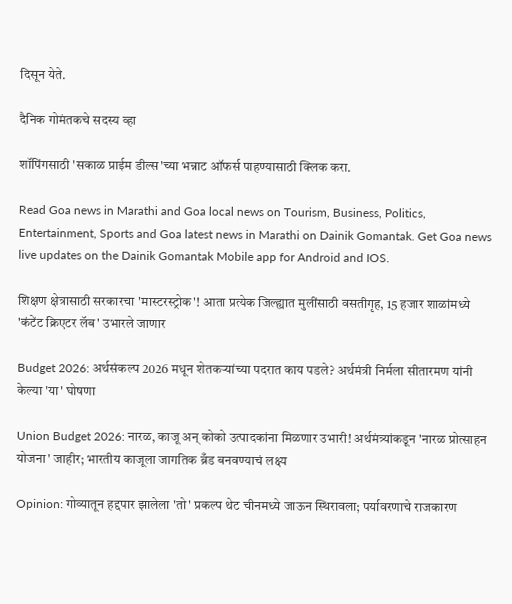दिसून येते.

दैनिक गोमंतकचे सदस्य व्हा

शॉपिंगसाठी 'सकाळ प्राईम डील्स'च्या भन्नाट ऑफर्स पाहण्यासाठी क्लिक करा.

Read Goa news in Marathi and Goa local news on Tourism, Business, Politics, Entertainment, Sports and Goa latest news in Marathi on Dainik Gomantak. Get Goa news live updates on the Dainik Gomantak Mobile app for Android and IOS.

शिक्षण क्षेत्रासाठी सरकारचा 'मास्टरस्ट्रोक'! आता प्रत्येक जिल्ह्यात मुलींसाठी वसतीगृह, 15 हजार शाळांमध्ये 'कंटेंट क्रिएटर लॅब' उभारले जाणार

Budget 2026: अर्थसंकल्प 2026 मधून शेतकऱ्यांच्या पदरात काय पडले? अर्थमंत्री निर्मला सीतारमण यांनी केल्या 'या' घोषणा

Union Budget 2026: नारळ, काजू अन् कोको उत्पादकांना मिळणार उभारी! अर्थमंत्र्यांकडून 'नारळ प्रोत्साहन योजना' जाहीर; भारतीय काजूला जागतिक ब्रँड बनवण्याचं लक्ष्य

Opinion: गोव्यातून हद्दपार झालेला 'तो' प्रकल्प थेट चीनमध्ये जाऊन स्थिरावला; पर्यावरणाचे राजकारण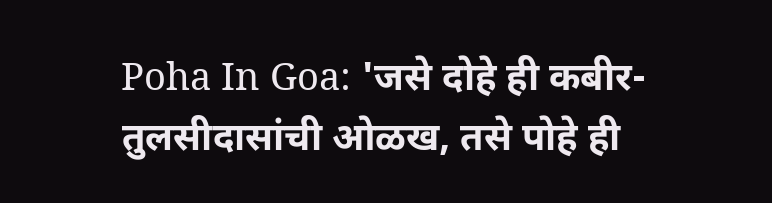Poha In Goa: 'जसे दोहे ही कबीर-तुलसीदासांची ओळख, तसे पोहे ही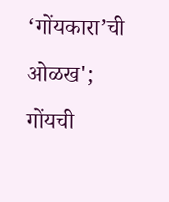‘गोंयकारा’ची ओळख'; गोंयची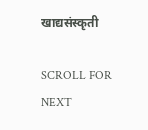खाद्यसंस्कृती

SCROLL FOR NEXT